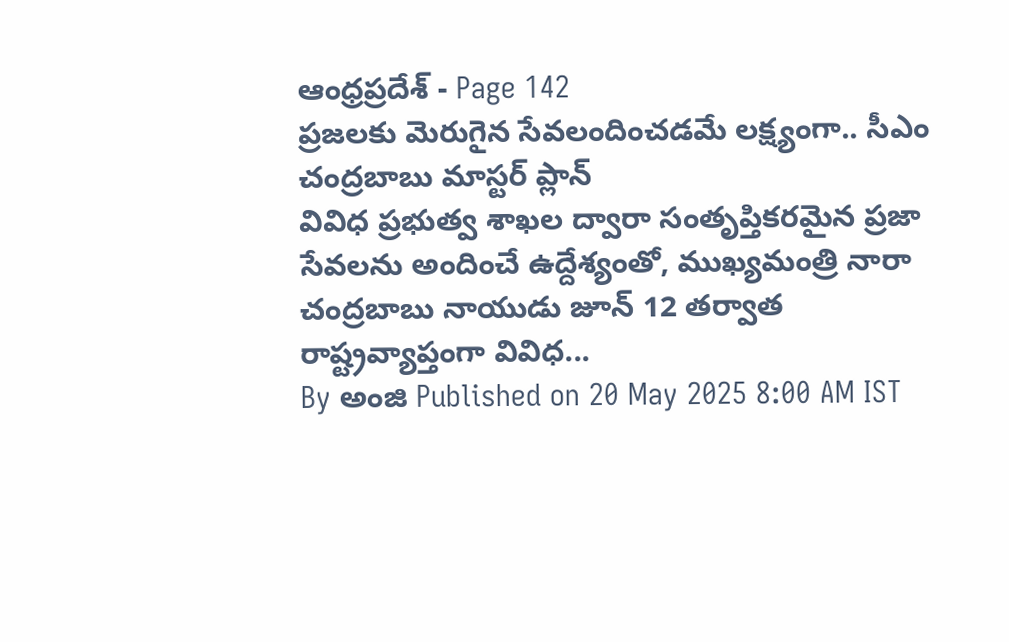ఆంధ్రప్రదేశ్ - Page 142
ప్రజలకు మెరుగైన సేవలందించడమే లక్ష్యంగా.. సీఎం చంద్రబాబు మాస్టర్ ప్లాన్
వివిధ ప్రభుత్వ శాఖల ద్వారా సంతృప్తికరమైన ప్రజా సేవలను అందించే ఉద్దేశ్యంతో, ముఖ్యమంత్రి నారా చంద్రబాబు నాయుడు జూన్ 12 తర్వాత రాష్ట్రవ్యాప్తంగా వివిధ...
By అంజి Published on 20 May 2025 8:00 AM IST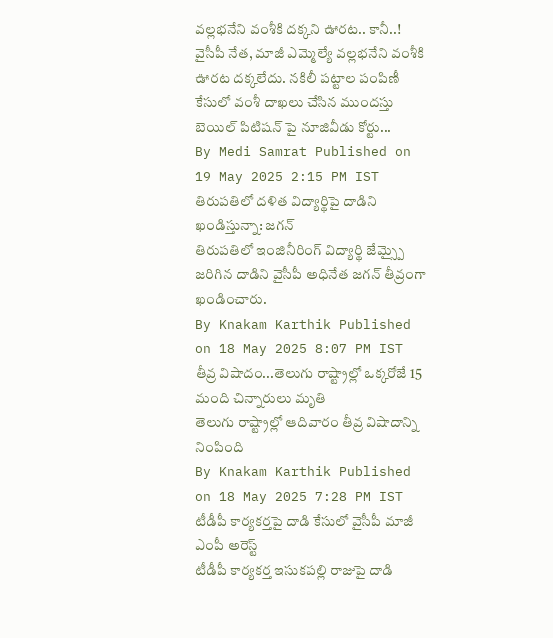వల్లభనేని వంశీకి దక్కని ఊరట.. కానీ..!
వైసీపీ నేత, మాజీ ఎమ్మెల్యే వల్లభనేని వంశీకి ఊరట దక్కలేదు. నకిలీ పట్టాల పంపిణీ కేసులో వంశీ దాఖలు చేసిన ముందస్తు బెయిల్ పిటిషన్ పై నూజివీడు కోర్టు...
By Medi Samrat Published on 19 May 2025 2:15 PM IST
తిరుపతిలో దళిత విద్యార్థిపై దాడిని ఖండిస్తున్నా: జగన్
తిరుపతిలో ఇంజినీరింగ్ విద్యార్థి జేమ్స్పై జరిగిన దాడిని వైసీపీ అధినేత జగన్ తీవ్రంగా ఖండించారు.
By Knakam Karthik Published on 18 May 2025 8:07 PM IST
తీవ్ర విషాదం...తెలుగు రాష్ట్రాల్లో ఒక్కరోజే 15 మంది చిన్నారులు మృతి
తెలుగు రాష్ట్రాల్లో ఆదివారం తీవ్ర విషాదాన్ని నింపింది
By Knakam Karthik Published on 18 May 2025 7:28 PM IST
టీడీపీ కార్యకర్తపై దాడి కేసులో వైసీపీ మాజీ ఎంపీ అరెస్ట్
టీడీపీ కార్యకర్త ఇసుకపల్లి రాజుపై దాడి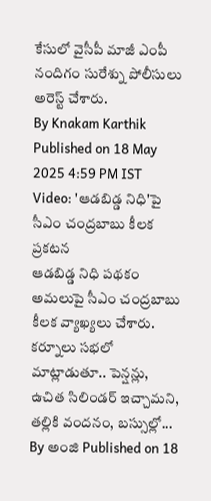కేసులో వైసీపీ మాజీ ఎంపీ నందిగం సురేశ్ను పోలీసులు అరెస్ట్ చేశారు.
By Knakam Karthik Published on 18 May 2025 4:59 PM IST
Video: 'ఆడబిడ్డ నిధి'పై సీఎం చంద్రబాబు కీలక ప్రకటన
ఆడబిడ్డ నిధి పథకం అమలుపై సీఎం చంద్రబాబు కీలక వ్యాఖ్యలు చేశారు. కర్నూలు సభలో మాట్లాడుతూ.. పెన్షన్లు, ఉచిత సిలిండర్ ఇచ్చామని, తల్లికి వందనం, బస్సుల్లో...
By అంజి Published on 18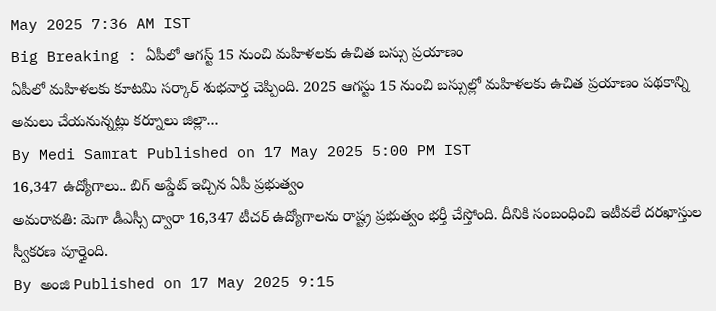May 2025 7:36 AM IST
Big Breaking : ఏపీలో ఆగస్ట్ 15 నుంచి మహిళలకు ఉచిత బస్సు ప్రయాణం
ఏపీలో మహిళలకు కూటమి సర్కార్ శుభవార్త చెప్పింది. 2025 ఆగస్టు 15 నుంచి బస్సుల్లో మహిళలకు ఉచిత ప్రయాణం పథకాన్ని అమలు చేయనున్నట్లు కర్నూలు జిల్లా...
By Medi Samrat Published on 17 May 2025 5:00 PM IST
16,347 ఉద్యోగాలు.. బిగ్ అప్డేట్ ఇచ్చిన ఏపీ ప్రభుత్వం
అమరావతి: మెగా డీఎస్సీ ద్వారా 16,347 టీచర్ ఉద్యోగాలను రాష్ట్ర ప్రభుత్వం భర్తీ చేస్తోంది. దీనికి సంబంధించి ఇటీవలే దరఖాస్తుల స్వీకరణ పూర్తైంది.
By అంజి Published on 17 May 2025 9:15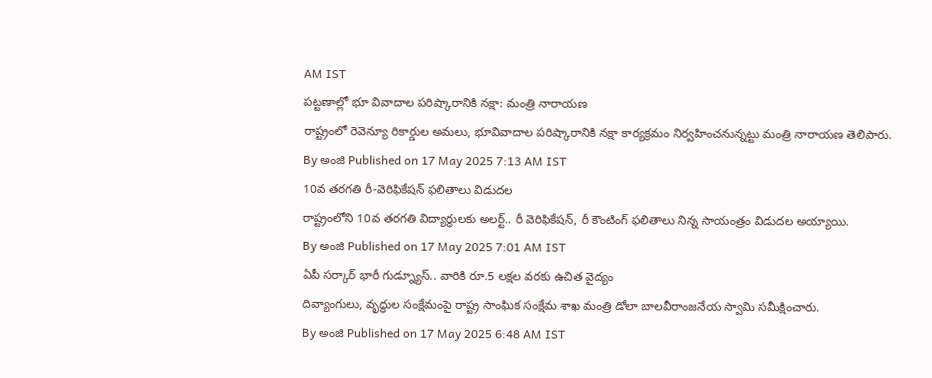AM IST
పట్టణాల్లో భూ వివాదాల పరిష్కారానికి నక్షా: మంత్రి నారాయణ
రాష్ట్రంలో రెవెన్యూ రికార్డుల అమలు, భూవివాదాల పరిష్కారానికి నక్షా కార్యక్రమం నిర్వహించనున్నట్టు మంత్రి నారాయణ తెలిపారు.
By అంజి Published on 17 May 2025 7:13 AM IST
10వ తరగతి రీ-వెరిఫికేషన్ ఫలితాలు విడుదల
రాష్ట్రంలోని 10వ తరగతి విద్యార్థులకు అలర్ట్.. రీ వెరిఫికేషన్, రీ కౌంటింగ్ ఫలితాలు నిన్న సాయంత్రం విడుదల అయ్యాయి.
By అంజి Published on 17 May 2025 7:01 AM IST
ఏపీ సర్కార్ భారీ గుడ్న్యూస్.. వారికి రూ.5 లక్షల వరకు ఉచిత వైద్యం
దివ్యాంగులు, వృద్ధుల సంక్షేమంపై రాష్ట్ర సాంఘిక సంక్షేమ శాఖ మంత్రి డోలా బాలవీరాంజనేయ స్వామి సమీక్షించారు.
By అంజి Published on 17 May 2025 6:48 AM IST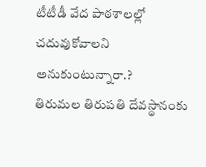టీటీడీ వేద పాఠశాలల్లో చదువుకోవాలని అనుకుంటున్నారా.?
తిరుమల తిరుపతి దేవస్థానంకు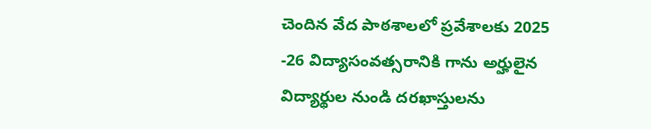చెందిన వేద పాఠశాలలో ప్రవేశాలకు 2025 -26 విద్యాసంవత్సరానికి గాను అర్హులైన విద్యార్థుల నుండి దరఖాస్తులను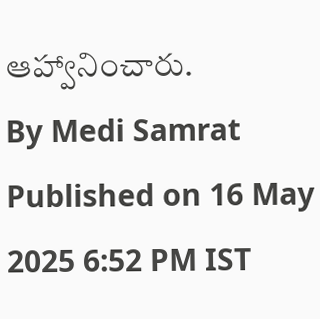ఆహ్వానించారు.
By Medi Samrat Published on 16 May 2025 6:52 PM IST